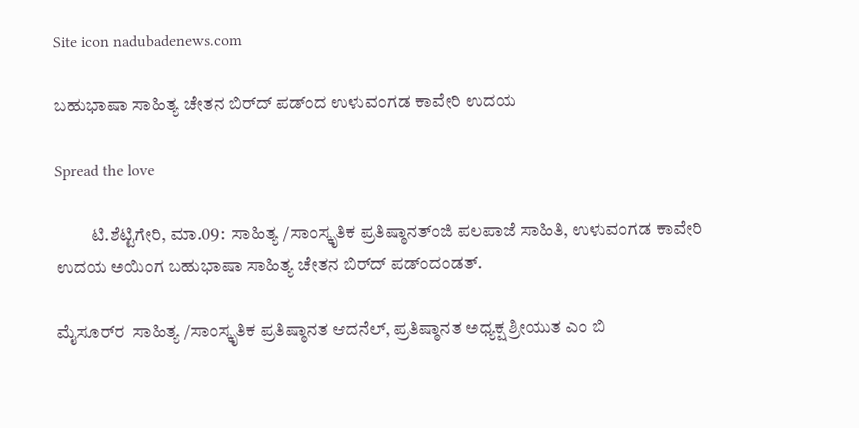Site icon nadubadenews.com

ಬಹುಭಾಷಾ ಸಾಹಿತ್ಯ ಚೇತನ ಬಿರ್‌ದ್‌ ಪಡ್ಂದ ಉಳುವಂಗಡ ಕಾವೇರಿ ಉದಯ

Spread the love

          ಟಿ.ಶೆಟ್ಟಿಗೇರಿ, ಮಾ.09:  ಸಾಹಿತ್ಯ /ಸಾಂಸ್ಕೃತಿಕ ಪ್ರತಿಷ್ಠಾನತ್ಂಜಿ ಪಲಪಾಜೆ ಸಾಹಿತಿ, ಉಳುವಂಗಡ ಕಾವೇರಿ ಉದಯ ಅಯಿಂಗ ಬಹುಭಾಷಾ ಸಾಹಿತ್ಯ ಚೇತನ ಬಿರ್‌ದ್‌ ಪಡ್ಂದಂಡತ್.

ಮೈಸೂರ್‌ರ  ಸಾಹಿತ್ಯ /ಸಾಂಸ್ಕೃತಿಕ ಪ್ರತಿಷ್ಠಾನತ ಆದನೆಲ್‌, ಪ್ರತಿಷ್ಠಾನತ ಅಧ್ಯಕ್ಷ ಶ್ರೀಯುತ ಎಂ ಬಿ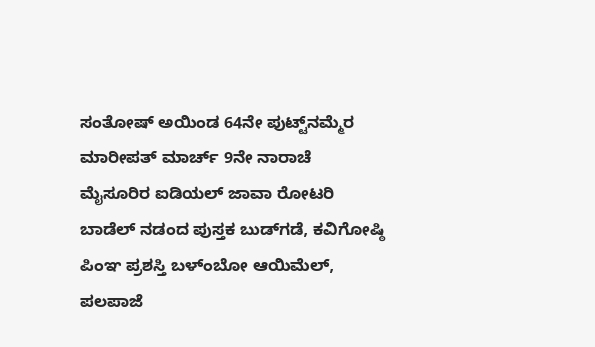ಸಂತೋಷ್ ಅಯಿಂಡ 64ನೇ ಪುಟ್ಟ್‌ನಮ್ಮೆರ ಮಾರೀಪತ್ ಮಾರ್ಚ್ 9ನೇ ನಾರಾಚೆ  ಮೈಸೂರಿರ ಐಡಿಯಲ್ ಜಾವಾ ರೋಟರಿ ಬಾಡೆಲ್ ನಡಂದ ಪುಸ್ತಕ ಬುಡ್‌ಗಡೆ, ಕವಿಗೋಷ್ಠಿ ಪಿಂಞ ಪ್ರಶಸ್ತಿ ಬಳ್‌ಂಬೋ ಆಯಿಮೆಲ್‌, ಪಲಪಾಜೆ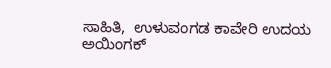ಸಾಹಿತಿ,  ಉಳುವಂಗಡ ಕಾವೇರಿ ಉದಯ ಅಯಿಂಗಕ್‌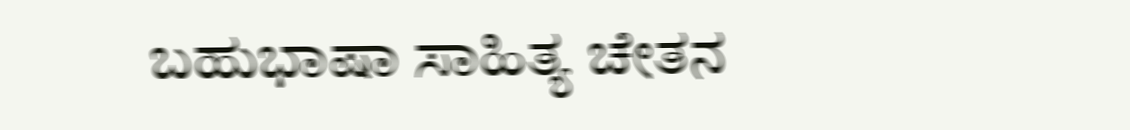ಬಹುಭಾಷಾ ಸಾಹಿತ್ಯ ಚೇತನ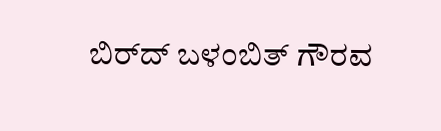ಬಿರ್‌ದ್‌ ಬಳಂಬಿತ್‌ ಗೌರವ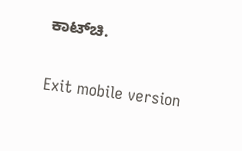ಕಾಟ್‌ಚಿ.

Exit mobile version